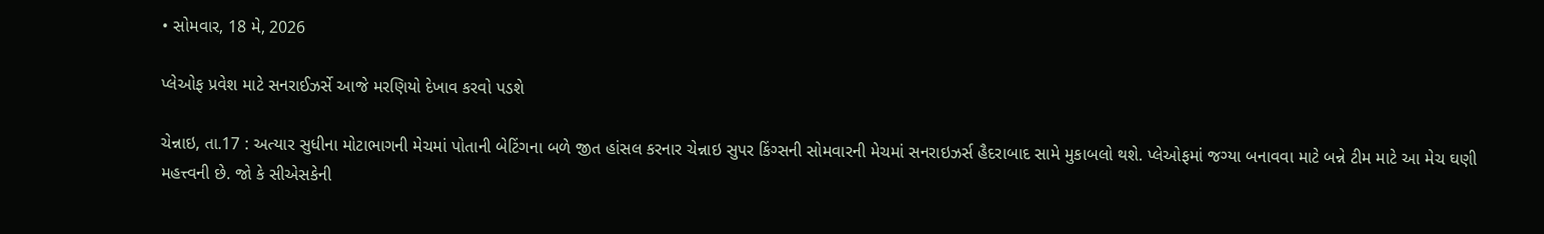• સોમવાર, 18 મે, 2026

પ્લેઓફ પ્રવેશ માટે સનરાઈઝર્સે આજે મરણિયો દેખાવ કરવો પડશે

ચેન્નાઇ, તા.17 : અત્યાર સુધીના મોટાભાગની મેચમાં પોતાની બેટિંગના બળે જીત હાંસલ કરનાર ચેન્નાઇ સુપર કિંગ્સની સોમવારની મેચમાં સનરાઇઝર્સ હૈદરાબાદ સામે મુકાબલો થશે. પ્લેઓફમાં જગ્યા બનાવવા માટે બન્ને ટીમ માટે આ મેચ ઘણી મહત્ત્વની છે. જો કે સીએસકેની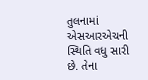તુલનામાં એસઆરએચની સ્થિતિ વધુ સારી છે. તેના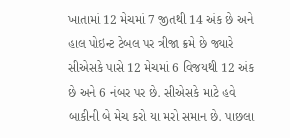ખાતામાં 12 મેચમાં 7 જીતથી 14 અંક છે અને હાલ પોઇન્ટ ટેબલ પર ત્રીજા ક્રમે છે જ્યારે સીએસકે પાસે 12 મેચમાં 6 વિજયથી 12 અંક છે અને 6 નંબર પર છે. સીએસકે માટે હવે બાકીની બે મેચ કરો યા મરો સમાન છે. પાછલા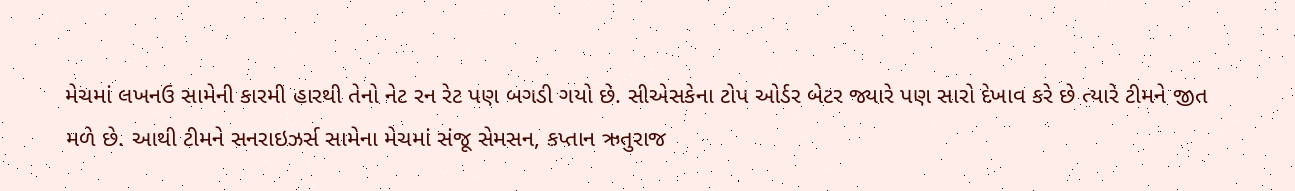મેચમાં લખનઉ સામેની કારમી હારથી તેનો નેટ રન રેટ પણ બગડી ગયો છે. સીએસકેના ટોપ ઓર્ડર બેટર જ્યારે પણ સારો દેખાવ કરે છે ત્યારે ટીમને જીત મળે છે. આથી ટીમને સનરાઇઝર્સ સામેના મેચમાં સંજૂ સેમસન, કપ્તાન ઋતુરાજ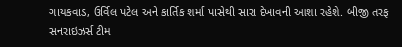ગાયકવાડ, ઉર્વિલ પટેલ અને કાર્તિક શર્મા પાસેથી સારા દેખાવની આશા રહેશે. બીજી તરફ સનરાઇઝર્સ ટીમ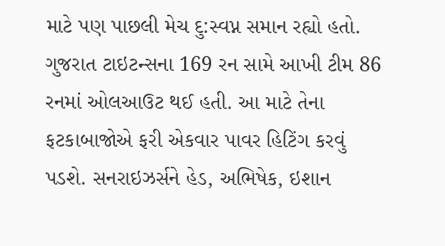માટે પણ પાછલી મેચ દુ:સ્વપ્ન સમાન રહ્યો હતો. ગુજરાત ટાઇટન્સના 169 રન સામે આખી ટીમ 86 રનમાં ઓલઆઉટ થઈ હતી. આ માટે તેના ફટકાબાજોએ ફરી એકવાર પાવર હિટિંગ કરવું પડશે. સનરાઇઝર્સને હેડ, અભિષેક, ઇશાન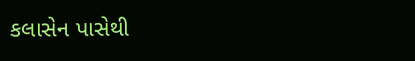કલાસેન પાસેથી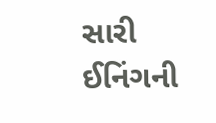સારી ઈનિંગની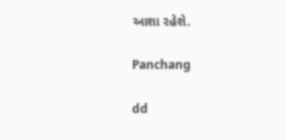આશા રહેશે.

Panchang

dd